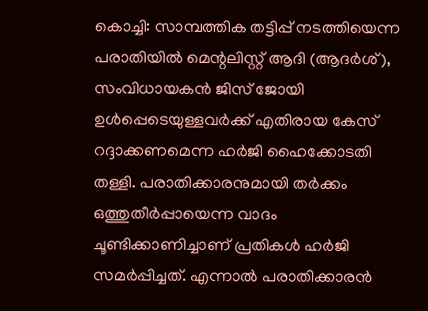കൊച്ചി: സാമ്പത്തിക തട്ടിപ്പ് നടത്തിയെന്ന പരാതിയിൽ മെന്റലിസ്റ്റ് ആദി (ആദർശ്), സംവിധായകൻ ജിസ് ജോയി ഉൾപ്പെടെയുള്ളവർക്ക് എതിരായ കേസ് റദ്ദാക്കണമെന്ന ഹർജി ഹൈക്കോടതി തള്ളി. പരാതിക്കാരനുമായി തർക്കം ഒത്തുതീർപ്പായെന്ന വാദം ചൂണ്ടിക്കാണിച്ചാണ് പ്രതികൾ ഹർജി സമർപ്പിച്ചത്. എന്നാൽ പരാതിക്കാരൻ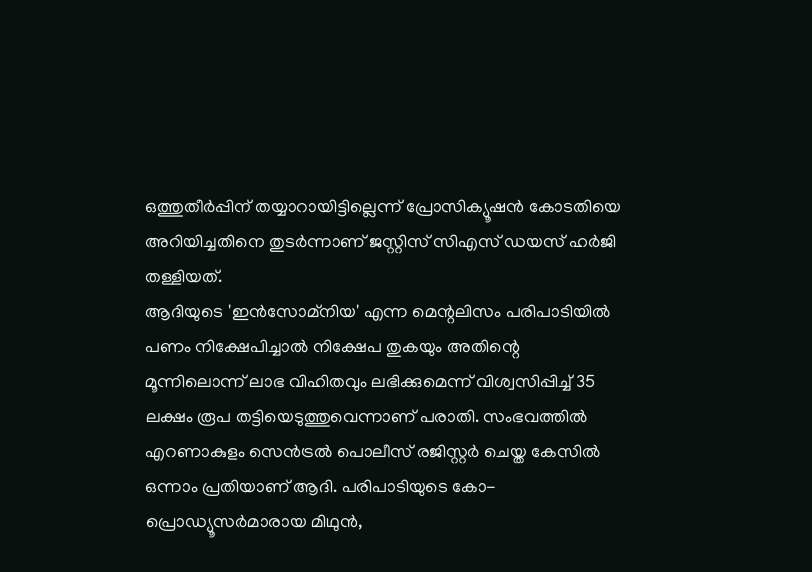ഒത്തുതീർപ്പിന് തയ്യാറായിട്ടില്ലെന്ന് പ്രോസിക്യൂഷൻ കോടതിയെ അറിയിച്ചതിനെ തുടർന്നാണ് ജസ്റ്റിസ് സിഎസ് ഡയസ് ഹർജി തള്ളിയത്.
ആദിയുടെ 'ഇൻസോമ്നിയ' എന്ന മെന്റലിസം പരിപാടിയിൽ പണം നിക്ഷേപിച്ചാൽ നിക്ഷേപ തുകയും അതിന്റെ മൂന്നിലൊന്ന് ലാഭ വിഹിതവും ലഭിക്കുമെന്ന് വിശ്വസിപ്പിച്ച് 35 ലക്ഷം രൂപ തട്ടിയെടുത്തുവെന്നാണ് പരാതി. സംഭവത്തിൽ എറണാകുളം സെൻട്രൽ പൊലീസ് രജിസ്റ്റർ ചെയ്ത കേസിൽ ഒന്നാം പ്രതിയാണ് ആദി. പരിപാടിയുടെ കോ-പ്രൊഡ്യൂസർമാരായ മിഥുൻ,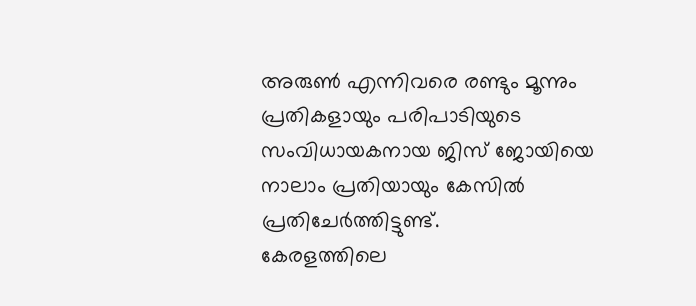അരുൺ എന്നിവരെ രണ്ടും മൂന്നും പ്രതികളായും പരിപാടിയുടെ സംവിധായകനായ ജിസ് ജോയിയെ നാലാം പ്രതിയായും കേസിൽ പ്രതിചേർത്തിട്ടുണ്ട്.
കേരളത്തിലെ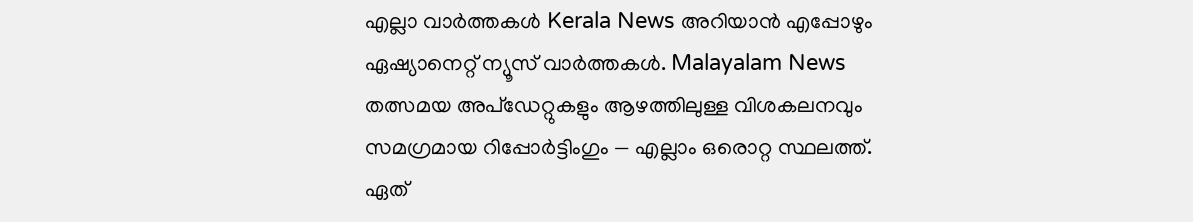എല്ലാ വാർത്തകൾ Kerala News അറിയാൻ എപ്പോഴും ഏഷ്യാനെറ്റ് ന്യൂസ് വാർത്തകൾ. Malayalam News തത്സമയ അപ്ഡേറ്റുകളും ആഴത്തിലുള്ള വിശകലനവും സമഗ്രമായ റിപ്പോർട്ടിംഗും — എല്ലാം ഒരൊറ്റ സ്ഥലത്ത്. ഏത്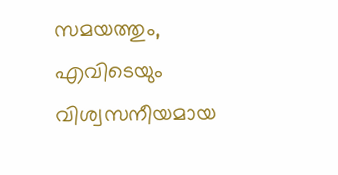സമയത്തും, എവിടെയും വിശ്വസനീയമായ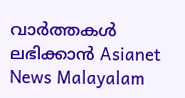വാർത്തകൾ ലഭിക്കാൻ Asianet News Malayalam